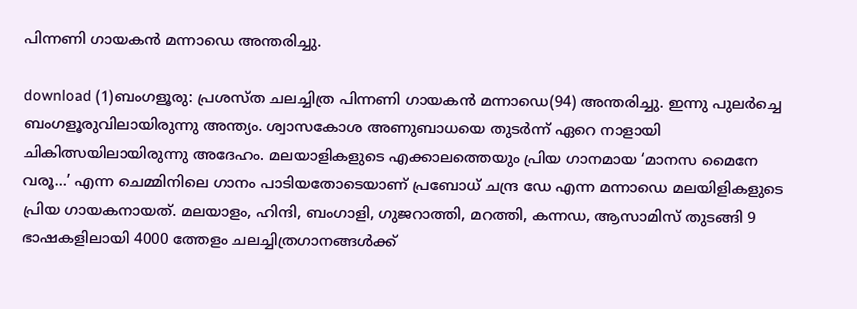പിന്നണി ഗായകന്‍ മന്നാഡെ അന്തരിച്ചു.

download (1)ബംഗളൂരു: പ്രശസ്ത ചലച്ചിത്ര പിന്നണി ഗായകന്‍ മന്നാഡെ(94) അന്തരിച്ചു. ഇന്നു പുലര്‍ച്ചെ ബംഗളൂരുവിലായിരുന്നു അന്ത്യം. ശ്വാസകോശ അണുബാധയെ തുടര്‍ന്ന് ഏറെ നാളായി ചികിത്സയിലായിരുന്നു അദേഹം. മലയാളികളുടെ എക്കാലത്തെയും പ്രിയ ഗാനമായ ‘മാനസ മൈനേ വരൂ…’ എന്ന ചെമ്മിനിലെ ഗാനം പാടിയതോടെയാണ് പ്രബോധ് ചന്ദ്ര ഡേ എന്ന മന്നാഡെ മലയിളികളുടെ പ്രിയ ഗായകനായത്. മലയാളം, ഹിന്ദി, ബംഗാളി, ഗുജറാത്തി, മറത്തി, കന്നഡ, ആസാമിസ് തുടങ്ങി 9 ഭാഷകളിലായി 4000 ത്തേളം ചലച്ചിത്രഗാനങ്ങള്‍ക്ക്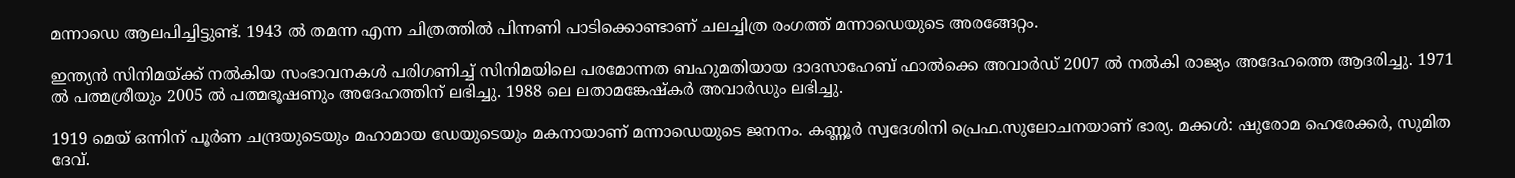മന്നാഡെ ആലപിച്ചിട്ടുണ്ട്. 1943 ല്‍ തമന്ന എന്ന ചിത്രത്തില്‍ പിന്നണി പാടിക്കൊണ്ടാണ് ചലച്ചിത്ര രംഗത്ത് മന്നാഡെയുടെ അരങ്ങേറ്റം.

ഇന്ത്യന്‍ സിനിമയ്ക്ക് നല്‍കിയ സംഭാവനകള്‍ പരിഗണിച്ച് സിനിമയിലെ പരമോന്നത ബഹുമതിയായ ദാദസാഹേബ് ഫാല്‍ക്കെ അവാര്‍ഡ് 2007 ല്‍ നല്‍കി രാജ്യം അദേഹത്തെ ആദരിച്ചു. 1971 ല്‍ പത്മശ്രീയും 2005 ല്‍ പത്മഭൂഷണും അദേഹത്തിന് ലഭിച്ചു. 1988 ലെ ലതാമങ്കേഷ്‌കര്‍ അവാര്‍ഡും ലഭിച്ചു.

1919 മെയ് ഒന്നിന് പൂര്‍ണ ചന്ദ്രയുടെയും മഹാമായ ഡേയുടെയും മകനായാണ് മന്നാഡെയുടെ ജനനം. കണ്ണൂര്‍ സ്വദേശിനി പ്രെഫ.സുലോചനയാണ് ഭാര്യ. മക്കള്‍: ഷുരോമ ഹെരേക്കര്‍, സുമിത ദേവ്.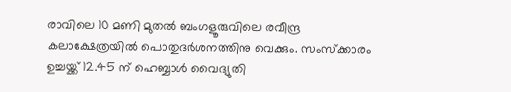രാവിലെ 10 മണി മുതല്‍ ബംഗളൂരുവിലെ രവീന്ദ്ര കലാക്ഷേത്രയില്‍ പൊതുദര്‍ശനത്തിനു വെക്കും. സംസ്‌ക്കാരം ഉച്ചയ്ക്ക് 12.45 ന് ഹെബ്ബാള്‍ വൈദ്യുതി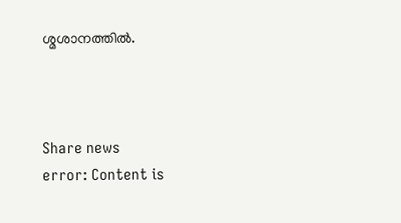ശ്മശാനത്തില്‍.



Share news
error: Content is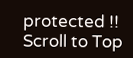protected !!
Scroll to Top